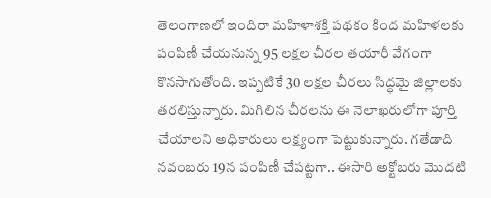తెలంగాణలో ఇందిరా మహిళాశక్తి పథకం కింద మహిళలకు పంపిణీ చేయనున్న 95 లక్షల చీరల తయారీ వేగంగా కొనసాగుతోంది. ఇప్పటికే 30 లక్షల చీరలు సిద్ధమై జిల్లాలకు తరలిస్తున్నారు. మిగిలిన చీరలను ఈ నెలాఖరులోగా పూర్తి చేయాలని అధికారులు లక్ష్యంగా పెట్టుకున్నారు. గతేడాది నవంబరు 19న పంపిణీ చేపట్టగా.. ఈసారి అక్టోబరు మొదటి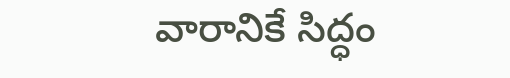వారానికే సిద్ధం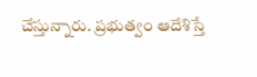చేస్తున్నారు. ప్రభుత్వం ఆదేశిస్తే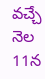వచ్చే నెల 11న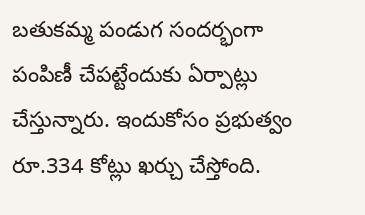బతుకమ్మ పండుగ సందర్భంగా పంపిణీ చేపట్టేందుకు ఏర్పాట్లు చేస్తున్నారు. ఇందుకోసం ప్రభుత్వం రూ.334 కోట్లు ఖర్చు చేస్తోంది.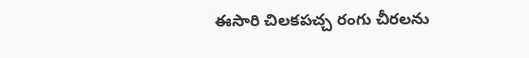ఈసారి చిలకపచ్చ రంగు చీరలను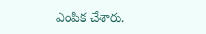ఎంపిక చేశారు.